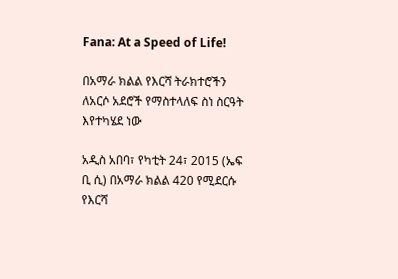Fana: At a Speed of Life!

በአማራ ክልል የእርሻ ትራክተሮችን ለአርሶ አደሮች የማስተላለፍ ስነ ስርዓት እየተካሄደ ነው

አዲስ አበባ፣ የካቲት 24፣ 2015 (ኤፍ ቢ ሲ) በአማራ ክልል 420 የሚደርሱ የእርሻ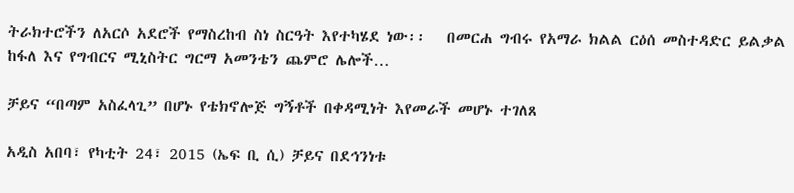ትራክተሮችን ለአርሶ አደሮች የማስረከብ ስነ ስርዓት እየተካሄደ ነው፡፡   በመርሐ ግብሩ የአማራ ክልል ርዕሰ መስተዳድር ይልቃል ከፋለ እና የግብርና ሚኒስትር ግርማ አመንቴን ጨምሮ ሌሎች…

ቻይና “በጣም አስፈላጊ” በሆኑ የቴክኖሎጅ ግኝቶች በቀዳሚነት እየመራች መሆኑ ተገለጸ

አዲስ አበባ፣ የካቲት 24፣ 2015 (ኤፍ ቢ ሲ) ቻይና በደኅንነቱ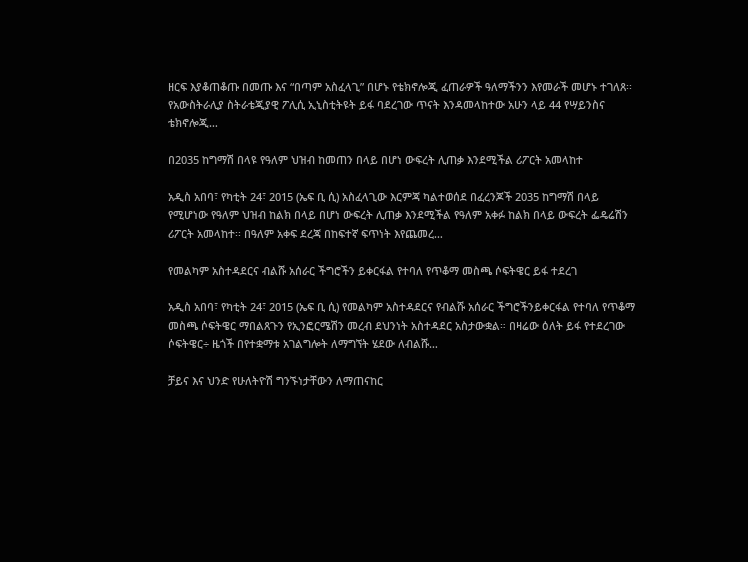ዘርፍ እያቆጠቆጡ በመጡ እና “በጣም አስፈላጊ” በሆኑ የቴክኖሎጂ ፈጠራዎች ዓለማችንን እየመራች መሆኑ ተገለጸ፡፡ የአውስትራሊያ ስትራቴጂያዊ ፖሊሲ ኢኒስቲትዩት ይፋ ባደረገው ጥናት እንዳመላከተው አሁን ላይ 44 የሣይንስና ቴክኖሎጂ…

በ2035 ከግማሽ በላዩ የዓለም ህዝብ ከመጠን በላይ በሆነ ውፍረት ሊጠቃ እንደሚችል ሪፖርት አመላከተ

አዲስ አበባ፣ የካቲት 24፣ 2015 (ኤፍ ቢ ሲ) አስፈላጊው እርምጃ ካልተወሰደ በፈረንጆች 2035 ከግማሽ በላይ የሚሆነው የዓለም ህዝብ ከልክ በላይ በሆነ ውፍረት ሊጠቃ እንደሚችል የዓለም አቀፉ ከልክ በላይ ውፍረት ፌዴሬሽን ሪፖርት አመላከተ፡፡ በዓለም አቀፍ ደረጃ በከፍተኛ ፍጥነት እየጨመረ…

የመልካም አስተዳደርና ብልሹ አሰራር ችግሮችን ይቀርፋል የተባለ የጥቆማ መስጫ ሶፍትዌር ይፋ ተደረገ

አዲስ አበባ፣ የካቲት 24፣ 2015 (ኤፍ ቢ ሲ) የመልካም አስተዳደርና የብልሹ አሰራር ችግሮችንይቀርፋል የተባለ የጥቆማ መስጫ ሶፍትዌር ማበልጸጉን የኢንፎርሜሽን መረብ ደህንነት አስተዳደር አስታውቋል። በዛሬው ዕለት ይፋ የተደረገው ሶፍትዌር÷ ዜጎች በየተቋማቱ አገልግሎት ለማግኘት ሄደው ለብልሹ…

ቻይና እና ህንድ የሁለትዮሽ ግንኙነታቸውን ለማጠናከር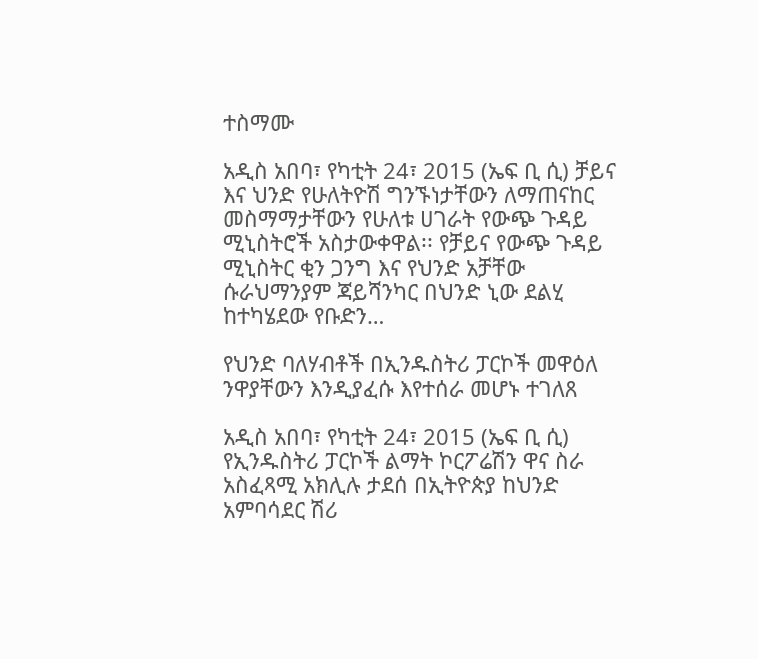ተስማሙ

አዲስ አበባ፣ የካቲት 24፣ 2015 (ኤፍ ቢ ሲ) ቻይና እና ህንድ የሁለትዮሽ ግንኙነታቸውን ለማጠናከር መስማማታቸውን የሁለቱ ሀገራት የውጭ ጉዳይ ሚኒስትሮች አስታውቀዋል፡፡ የቻይና የውጭ ጉዳይ ሚኒስትር ቂን ጋንግ እና የህንድ አቻቸው ሱራህማንያም ጃይሻንካር በህንድ ኒው ደልሂ ከተካሄደው የቡድን…

የህንድ ባለሃብቶች በኢንዱስትሪ ፓርኮች መዋዕለ ንዋያቸውን እንዲያፈሱ እየተሰራ መሆኑ ተገለጸ

አዲስ አበባ፣ የካቲት 24፣ 2015 (ኤፍ ቢ ሲ) የኢንዱስትሪ ፓርኮች ልማት ኮርፖሬሽን ዋና ስራ አስፈጻሚ አክሊሉ ታደሰ በኢትዮጵያ ከህንድ አምባሳደር ሽሪ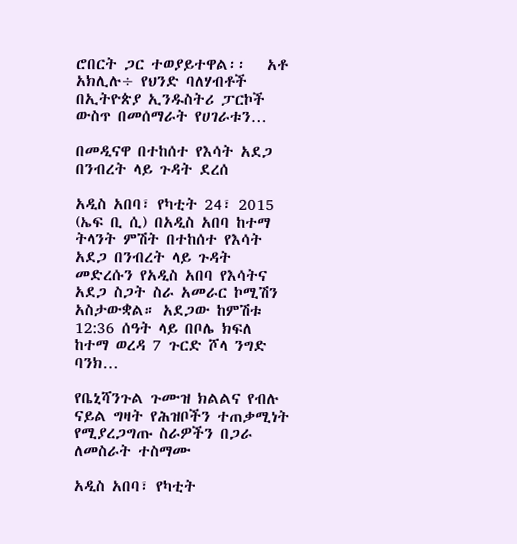ሮበርት ጋር ተወያይተዋል፡፡   አቶ አክሊሉ÷ የህንድ ባለሃብቶች በኢትዮጵያ ኢንዱስትሪ ፓርኮች ውስጥ በመሰማራት የሀገራቱን…

በመዲናዋ በተከሰተ የእሳት አደጋ በንብረት ላይ ጉዳት ደረሰ

አዲስ አበባ፣ የካቲት 24፣ 2015 (ኤፍ ቢ ሲ) በአዲስ አበባ ከተማ ትላንት ምሽት በተከሰተ የእሳት አደጋ በንብረት ላይ ጉዳት መድረሱን የአዲስ አበባ የእሳትና አደጋ ስጋት ስራ አመራር ኮሚሽን አስታውቋል። አደጋው ከምሽቱ 12:36 ሰዓት ላይ በቦሌ ክፍለ ከተማ ወረዳ 7 ጉርድ ሾላ ንግድ ባንክ…

የቤኒሻንጉል ጉሙዝ ክልልና የብሉ ናይል ግዛት የሕዝቦችን ተጠቃሚነት የሚያረጋግጡ ስራዎችን በጋራ ለመስራት ተስማሙ

አዲስ አበባ፣ የካቲት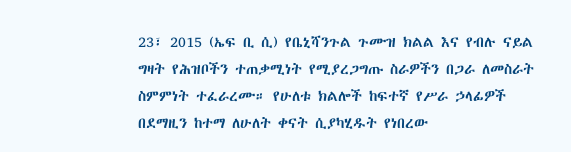23፣ 2015 (ኤፍ ቢ ሲ) የቤኒሻንጉል ጉሙዝ ክልል እና የብሉ ናይል ግዛት የሕዝቦችን ተጠቃሚነት የሚያረጋግጡ ስራዎችን በጋራ ለመስራት ስምምነት ተፈራረሙ። የሁለቱ ክልሎች ከፍተኛ የሥራ ኃላፊዎች በደማዚን ከተማ ለሁለት ቀናት ሲያካሂዱት የነበረው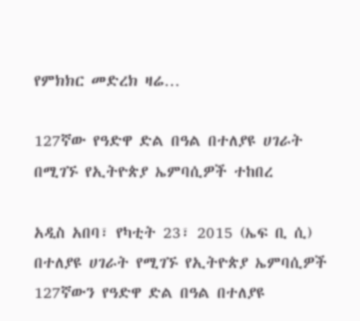የምክክር መድረክ ዛሬ…

127ኛው የዓድዋ ድል በዓል በተለያዩ ሀገራት በሚገኙ የኢትዮጵያ ኤምባሲዎች ተከበረ

አዲስ አበባ፣ የካቲት 23፣ 2015 (ኤፍ ቢ ሲ) በተለያዩ ሀገራት የሚገኙ የኢትዮጵያ ኤምባሲዎች 127ኛውን የዓድዋ ድል በዓል በተለያዩ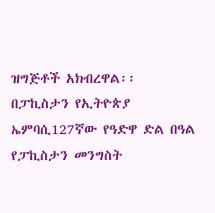ዝግጅቶች አክብረዋል፡፡ በፓኪስታን የኢትዮጵያ ኤምባሲ127ኛው የዓድዋ ድል በዓል የፓኪስታን መንግስት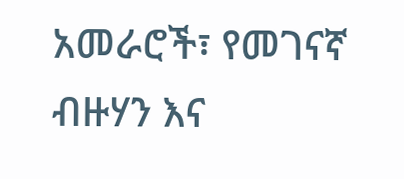አመራሮች፣ የመገናኛ ብዙሃን እና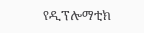የዲፕሎማቲክ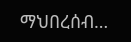ማህበረሰብ…